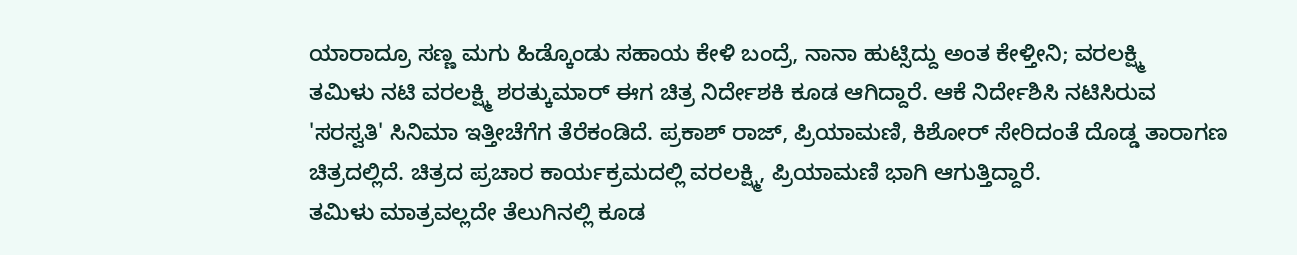ಯಾರಾದ್ರೂ ಸಣ್ಣ ಮಗು ಹಿಡ್ಕೊಂಡು ಸಹಾಯ ಕೇಳಿ ಬಂದ್ರೆ, ನಾನಾ ಹುಟ್ಸಿದ್ದು ಅಂತ ಕೇಳ್ತೀನಿ; ವರಲಕ್ಷ್ಮಿ
ತಮಿಳು ನಟಿ ವರಲಕ್ಷ್ಮಿ ಶರತ್ಕುಮಾರ್ ಈಗ ಚಿತ್ರ ನಿರ್ದೇಶಕಿ ಕೂಡ ಆಗಿದ್ದಾರೆ. ಆಕೆ ನಿರ್ದೇಶಿಸಿ ನಟಿಸಿರುವ 'ಸರಸ್ವತಿ' ಸಿನಿಮಾ ಇತ್ತೀಚೆಗೆಗ ತೆರೆಕಂಡಿದೆ. ಪ್ರಕಾಶ್ ರಾಜ್, ಪ್ರಿಯಾಮಣಿ, ಕಿಶೋರ್ ಸೇರಿದಂತೆ ದೊಡ್ಡ ತಾರಾಗಣ ಚಿತ್ರದಲ್ಲಿದೆ. ಚಿತ್ರದ ಪ್ರಚಾರ ಕಾರ್ಯಕ್ರಮದಲ್ಲಿ ವರಲಕ್ಷ್ಮಿ, ಪ್ರಿಯಾಮಣಿ ಭಾಗಿ ಆಗುತ್ತಿದ್ದಾರೆ.
ತಮಿಳು ಮಾತ್ರವಲ್ಲದೇ ತೆಲುಗಿನಲ್ಲಿ ಕೂಡ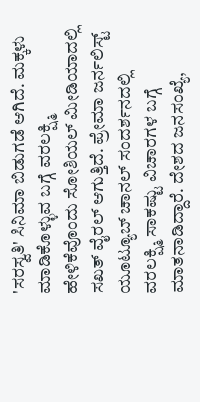'ಸರಸ್ವತಿ' ಸಿನಿಮಾ ಬಿಡುಗಡೆ ಆಗಿದೆ. ಮಕ್ಕಳು ಮಾಡಿಕೊಳ್ಳುವ ಬಗ್ಗೆ ವರಲಕ್ಷ್ಮಿ ಹೇಳಿಕೆವೊಂದು ಸೋಶಿಯಲ್ ಮೀಡಿಯಾದಲ್ಲಿ ಸಖತ್ ವೈರಲ್ ಆಗುತ್ತಿದೆ. ಪ್ರೇಮಾ ಜರ್ನಲಿಸ್ಟ್ ಯೂಟ್ಯೂಬ್ ಚಾನಲ್ ಸಂದರ್ಶನದಲ್ಲಿ ವರಲಕ್ಷ್ಮಿ ಸಾಕಷ್ಟು ವಿಚಾರಗಳ ಬಗ್ಗೆ ಮಾತನಾಡಿದ್ದಾರೆ. ದೇಶದ ಜನಸಂಖ್ಯೆ,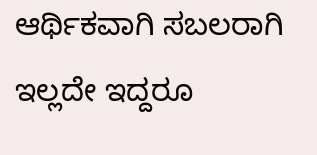ಆರ್ಥಿಕವಾಗಿ ಸಬಲರಾಗಿ ಇಲ್ಲದೇ ಇದ್ದರೂ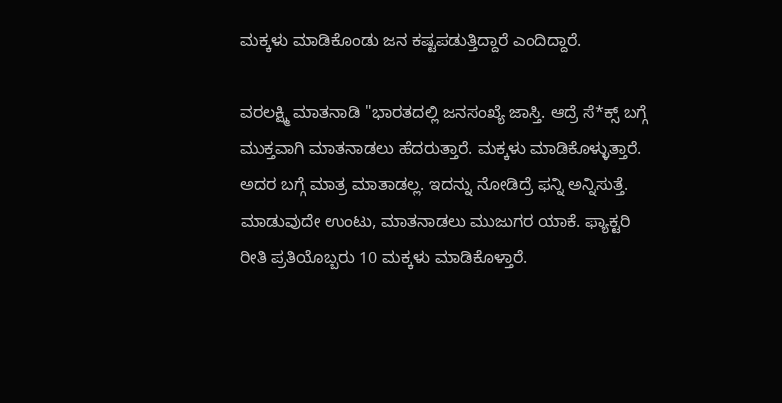ಮಕ್ಕಳು ಮಾಡಿಕೊಂಡು ಜನ ಕಷ್ಟಪಡುತ್ತಿದ್ದಾರೆ ಎಂದಿದ್ದಾರೆ.

ವರಲಕ್ಷ್ಮಿ ಮಾತನಾಡಿ "ಭಾರತದಲ್ಲಿ ಜನಸಂಖ್ಯೆ ಜಾಸ್ತಿ. ಆದ್ರೆ ಸೆ*ಕ್ಸ್ ಬಗ್ಗೆ ಮುಕ್ತವಾಗಿ ಮಾತನಾಡಲು ಹೆದರುತ್ತಾರೆ. ಮಕ್ಕಳು ಮಾಡಿಕೊಳ್ಳುತ್ತಾರೆ. ಅದರ ಬಗ್ಗೆ ಮಾತ್ರ ಮಾತಾಡಲ್ಲ. ಇದನ್ನು ನೋಡಿದ್ರೆ ಫನ್ನಿ ಅನ್ನಿಸುತ್ತೆ. ಮಾಡುವುದೇ ಉಂಟು, ಮಾತನಾಡಲು ಮುಜುಗರ ಯಾಕೆ. ಫ್ಯಾಕ್ಟರಿ ರೀತಿ ಪ್ರತಿಯೊಬ್ಬರು 10 ಮಕ್ಕಳು ಮಾಡಿಕೊಳ್ತಾರೆ.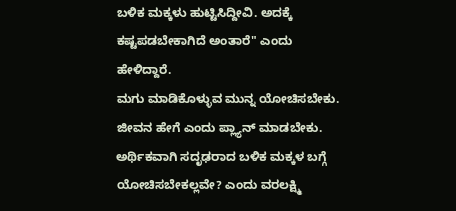ಬಳಿಕ ಮಕ್ಕಳು ಹುಟ್ಟಿಸಿದ್ದೀವಿ. ಅದಕ್ಕೆ ಕಷ್ಟಪಡಬೇಕಾಗಿದೆ ಅಂತಾರೆ" ಎಂದು ಹೇಳಿದ್ದಾರೆ.
ಮಗು ಮಾಡಿಕೊಳ್ಳುವ ಮುನ್ನ ಯೋಚಿಸಬೇಕು. ಜೀವನ ಹೇಗೆ ಎಂದು ಪ್ಲ್ಯಾನ್ ಮಾಡಬೇಕು. ಅರ್ಥಿಕವಾಗಿ ಸದೃಢರಾದ ಬಳಿಕ ಮಕ್ಕಳ ಬಗ್ಗೆ ಯೋಚಿಸಬೇಕಲ್ಲವೇ? ಎಂದು ವರಲಕ್ಷ್ಮಿ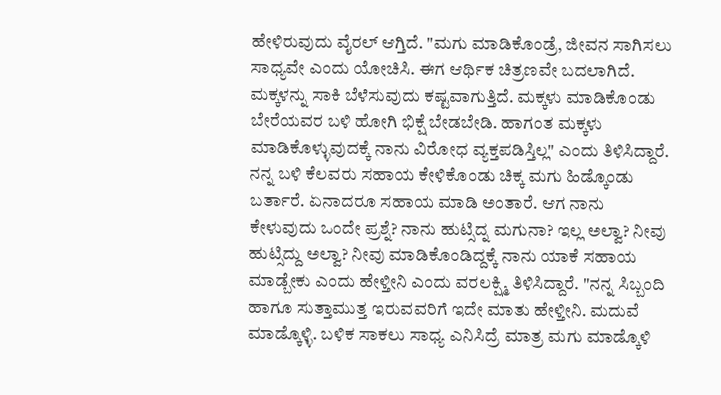ಹೇಳಿರುವುದು ವೈರಲ್ ಆಗ್ತಿದೆ. "ಮಗು ಮಾಡಿಕೊಂಡ್ರೆ, ಜೀವನ ಸಾಗಿಸಲು ಸಾಧ್ಯವೇ ಎಂದು ಯೋಚಿಸಿ. ಈಗ ಆರ್ಥಿಕ ಚಿತ್ರಣವೇ ಬದಲಾಗಿದೆ. ಮಕ್ಕಳನ್ನು ಸಾಕಿ ಬೆಳೆಸುವುದು ಕಷ್ಟವಾಗುತ್ತಿದೆ. ಮಕ್ಕಳು ಮಾಡಿಕೊಂಡು ಬೇರೆಯವರ ಬಳಿ ಹೋಗಿ ಭಿಕ್ಷೆ ಬೇಡಬೇಡಿ. ಹಾಗಂತ ಮಕ್ಕಳು ಮಾಡಿಕೊಳ್ಳುವುದಕ್ಕೆ ನಾನು ವಿರೋಧ ವ್ಯಕ್ತಪಡಿಸ್ತಿಲ್ಲ" ಎಂದು ತಿಳಿಸಿದ್ದಾರೆ.
ನನ್ನ ಬಳಿ ಕೆಲವರು ಸಹಾಯ ಕೇಳಿಕೊಂಡು ಚಿಕ್ಕ ಮಗು ಹಿಡ್ಕೊಂಡು ಬರ್ತಾರೆ. ಏನಾದರೂ ಸಹಾಯ ಮಾಡಿ ಅಂತಾರೆ. ಆಗ ನಾನು ಕೇಳುವುದು ಒಂದೇ ಪ್ರಶ್ನೆ? ನಾನು ಹುಟ್ಸಿದ್ನ ಮಗುನಾ? ಇಲ್ಲ ಅಲ್ವಾ? ನೀವು ಹುಟ್ಸಿದ್ದು ಅಲ್ವಾ? ನೀವು ಮಾಡಿಕೊಂಡಿದ್ದಕ್ಕೆ ನಾನು ಯಾಕೆ ಸಹಾಯ ಮಾಡ್ಬೇಕು ಎಂದು ಹೇಳ್ತೀನಿ ಎಂದು ವರಲಕ್ಷ್ಮಿ ತಿಳಿಸಿದ್ದಾರೆ. "ನನ್ನ ಸಿಬ್ಬಂದಿ ಹಾಗೂ ಸುತ್ತಾಮುತ್ತ ಇರುವವರಿಗೆ ಇದೇ ಮಾತು ಹೇಳ್ತೀನಿ. ಮದುವೆ ಮಾಡ್ಕೊಳ್ಳಿ. ಬಳಿಕ ಸಾಕಲು ಸಾಧ್ಯ ಎನಿಸಿದ್ರೆ ಮಾತ್ರ ಮಗು ಮಾಡ್ಕೊಳಿ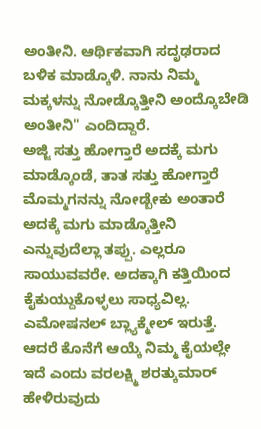ಅಂತೀನಿ. ಆರ್ಥಿಕವಾಗಿ ಸದೃಢರಾದ ಬಳಿಕ ಮಾಡ್ಕೊಳಿ. ನಾನು ನಿಮ್ಮ ಮಕ್ಕಳನ್ನು ನೋಡ್ಕೊತ್ತೀನಿ ಅಂದ್ಕೊಬೇಡಿ ಅಂತೀನಿ" ಎಂದಿದ್ದಾರೆ.
ಅಜ್ಜಿ ಸತ್ತು ಹೋಗ್ತಾರೆ ಅದಕ್ಕೆ ಮಗು ಮಾಡ್ಕೊಂಡೆ, ತಾತ ಸತ್ತು ಹೋಗ್ತಾರೆ ಮೊಮ್ಮಗನನ್ನು ನೋಡ್ಬೇಕು ಅಂತಾರೆ ಅದಕ್ಕೆ ಮಗು ಮಾಡ್ಕೊತ್ತೀನಿ ಎನ್ನುವುದೆಲ್ಲಾ ತಪ್ಪು. ಎಲ್ಲರೂ ಸಾಯುವವರೇ. ಅದಕ್ಕಾಗಿ ಕತ್ತಿಯಿಂದ ಕೈಕುಯ್ದುಕೊಳ್ಳಲು ಸಾಧ್ಯವಿಲ್ಲ. ಎಮೋಷನಲ್ ಬ್ಲ್ಯಾಕ್ಮೇಲ್ ಇರುತ್ತೆ. ಆದರೆ ಕೊನೆಗೆ ಆಯ್ಕೆ ನಿಮ್ಮ ಕೈಯಲ್ಲೇ ಇದೆ ಎಂದು ವರಲಕ್ಷ್ಮಿ ಶರತ್ಕುಮಾರ್ ಹೇಳಿರುವುದು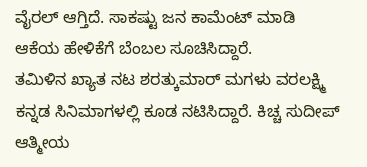ವೈರಲ್ ಆಗ್ತಿದೆ. ಸಾಕಷ್ಟು ಜನ ಕಾಮೆಂಟ್ ಮಾಡಿ ಆಕೆಯ ಹೇಳಿಕೆಗೆ ಬೆಂಬಲ ಸೂಚಿಸಿದ್ದಾರೆ.
ತಮಿಳಿನ ಖ್ಯಾತ ನಟ ಶರತ್ಕುಮಾರ್ ಮಗಳು ವರಲಕ್ಷ್ಮಿ ಕನ್ನಡ ಸಿನಿಮಾಗಳಲ್ಲಿ ಕೂಡ ನಟಿಸಿದ್ದಾರೆ. ಕಿಚ್ಚ ಸುದೀಪ್ ಆತ್ಮೀಯ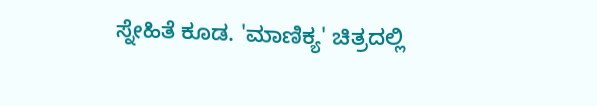ಸ್ನೇಹಿತೆ ಕೂಡ. 'ಮಾಣಿಕ್ಯ' ಚಿತ್ರದಲ್ಲಿ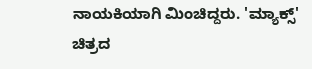ನಾಯಕಿಯಾಗಿ ಮಿಂಚಿದ್ದರು. 'ಮ್ಯಾಕ್ಸ್' ಚಿತ್ರದ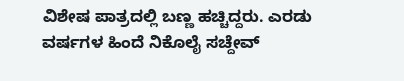ವಿಶೇಷ ಪಾತ್ರದಲ್ಲಿ ಬಣ್ಣ ಹಚ್ಚಿದ್ದರು. ಎರಡು ವರ್ಷಗಳ ಹಿಂದೆ ನಿಕೊಲೈ ಸಚ್ದೇವ್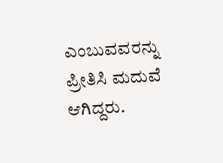ಎಂಬುವವರನ್ನು ಪ್ರೀತಿಸಿ ಮದುವೆ ಆಗಿದ್ದರು.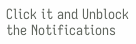Click it and Unblock the Notifications